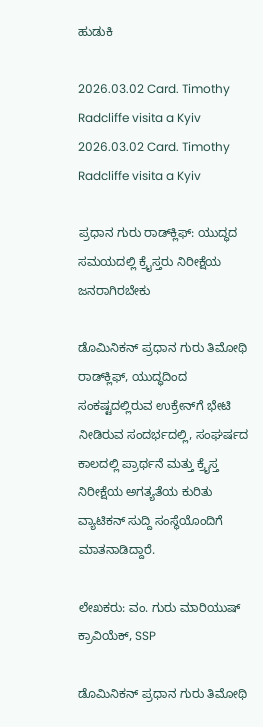ಹುಡುಕಿ

2026.03.02 Card. Timothy Radcliffe visita a Kyiv 2026.03.02 Card. Timothy Radcliffe visita a Kyiv

ಪ್ರಧಾನ ಗುರು ರಾಡ್‌ಕ್ಲಿಫ್: ಯುದ್ಧದ ಸಮಯದಲ್ಲಿ ಕ್ರೈಸ್ತರು ನಿರೀಕ್ಷೆಯ ಜನರಾಗಿರಬೇಕು

ಡೊಮಿನಿಕನ್ ಪ್ರಧಾನ ಗುರು ತಿಮೋಥಿ ರಾಡ್‌ಕ್ಲಿಫ್, ಯುದ್ಧದಿಂದ ಸಂಕಷ್ಟದಲ್ಲಿರುವ ಉಕ್ರೇನ್‌ಗೆ ಭೇಟಿ ನೀಡಿರುವ ಸಂದರ್ಭದಲ್ಲಿ, ಸಂಘರ್ಷದ ಕಾಲದಲ್ಲಿ ಪ್ರಾರ್ಥನೆ ಮತ್ತು ಕ್ರೈಸ್ತ ನಿರೀಕ್ಷೆಯ ಅಗತ್ಯತೆಯ ಕುರಿತು ವ್ಯಾಟಿಕನ್ ಸುದ್ದಿ ಸಂಸ್ಥೆಯೊಂದಿಗೆ ಮಾತನಾಡಿದ್ದಾರೆ.

ಲೇಖಕರು: ವಂ. ಗುರು ಮಾರಿಯುಷ್ ಕ್ರಾವಿಯೆಕ್, SSP

ಡೊಮಿನಿಕನ್ ಪ್ರಧಾನ ಗುರು ತಿಮೋಥಿ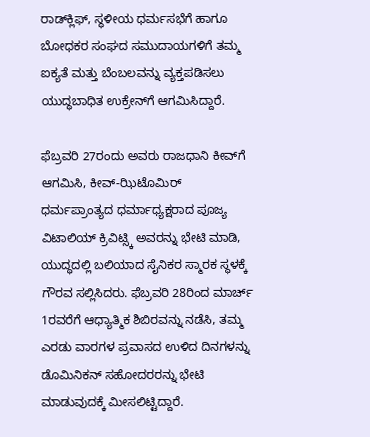ರಾಡ್‌ಕ್ಲಿಫ್, ಸ್ಥಳೀಯ ಧರ್ಮಸಭೆಗೆ ಹಾಗೂ ಬೋಧಕರ ಸಂಘದ ಸಮುದಾಯಗಳಿಗೆ ತಮ್ಮ ಐಕ್ಯತೆ ಮತ್ತು ಬೆಂಬಲವನ್ನು ವ್ಯಕ್ತಪಡಿಸಲು ಯುದ್ಧಬಾಧಿತ ಉಕ್ರೇನ್‌ಗೆ ಆಗಮಿಸಿದ್ದಾರೆ.

ಫೆಬ್ರವರಿ 27ರಂದು ಅವರು ರಾಜಧಾನಿ ಕೀವ್‌ಗೆ ಆಗಮಿಸಿ, ಕೀವ್-ಝಿಟೊಮಿರ್ ಧರ್ಮಪ್ರಾಂತ್ಯದ ಧರ್ಮಾಧ್ಯಕ್ಷರಾದ ಪೂಜ್ಯ ವಿಟಾಲಿಯ್ ಕ್ರಿವಿಟ್ಸ್ಕಿ ಅವರನ್ನು ಭೇಟಿ ಮಾಡಿ, ಯುದ್ಧದಲ್ಲಿ ಬಲಿಯಾದ ಸೈನಿಕರ ಸ್ಮಾರಕ ಸ್ಥಳಕ್ಕೆ ಗೌರವ ಸಲ್ಲಿಸಿದರು. ಫೆಬ್ರವರಿ 28ರಿಂದ ಮಾರ್ಚ್ 1ರವರೆಗೆ ಆಧ್ಯಾತ್ಮಿಕ ಶಿಬಿರವನ್ನು ನಡೆಸಿ, ತಮ್ಮ ಎರಡು ವಾರಗಳ ಪ್ರವಾಸದ ಉಳಿದ ದಿನಗಳನ್ನು ಡೊಮಿನಿಕನ್ ಸಹೋದರರನ್ನು ಭೇಟಿ ಮಾಡುವುದಕ್ಕೆ ಮೀಸಲಿಟ್ಟಿದ್ದಾರೆ.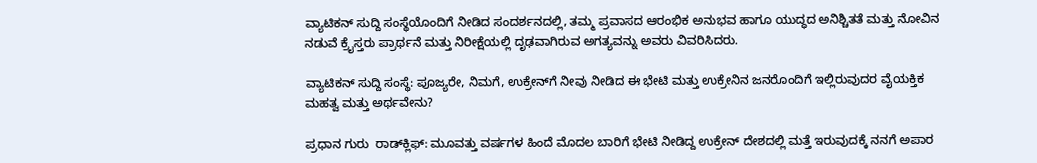ವ್ಯಾಟಿಕನ್ ಸುದ್ದಿ ಸಂಸ್ಥೆಯೊಂದಿಗೆ ನೀಡಿದ ಸಂದರ್ಶನದಲ್ಲಿ, ತಮ್ಮ ಪ್ರವಾಸದ ಆರಂಭಿಕ ಅನುಭವ ಹಾಗೂ ಯುದ್ಧದ ಅನಿಶ್ಚಿತತೆ ಮತ್ತು ನೋವಿನ ನಡುವೆ ಕ್ರೈಸ್ತರು ಪ್ರಾರ್ಥನೆ ಮತ್ತು ನಿರೀಕ್ಷೆಯಲ್ಲಿ ದೃಢವಾಗಿರುವ ಅಗತ್ಯವನ್ನು ಅವರು ವಿವರಿಸಿದರು.

ವ್ಯಾಟಿಕನ್ ಸುದ್ದಿ ಸಂಸ್ಥೆ: ಪೂಜ್ಯರೇ, ನಿಮಗೆ, ಉಕ್ರೇನ್‌ಗೆ ನೀವು ನೀಡಿದ ಈ ಭೇಟಿ ಮತ್ತು ಉಕ್ರೇನಿನ ಜನರೊಂದಿಗೆ ಇಲ್ಲಿರುವುದರ ವೈಯಕ್ತಿಕ ಮಹತ್ವ ಮತ್ತು ಅರ್ಥವೇನು?

ಪ್ರಧಾನ ಗುರು  ರಾಡ್‌ಕ್ಲಿಫ್: ಮೂವತ್ತು ವರ್ಷಗಳ ಹಿಂದೆ ಮೊದಲ ಬಾರಿಗೆ ಭೇಟಿ ನೀಡಿದ್ದ ಉಕ್ರೇನ್ ದೇಶದಲ್ಲಿ ಮತ್ತೆ ಇರುವುದಕ್ಕೆ ನನಗೆ ಅಪಾರ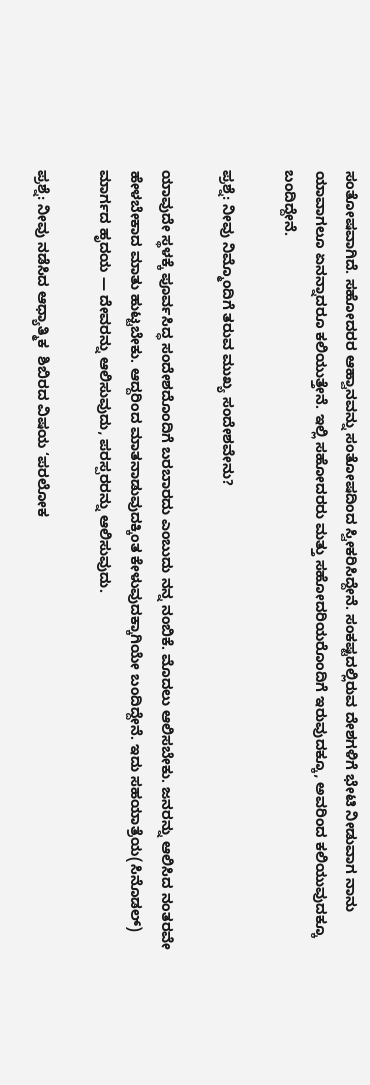ಸಂತೋಷವಾಗಿದೆ. ಸಹೋದರರ ಆಹ್ವಾನವನ್ನು ಸಂತೋಷದಿಂದ ಸ್ವೀಕರಿಸಿದ್ದೇನೆ. ಸಂಕಷ್ಟದಲ್ಲಿರುವ ದೇಶಗಳಿಗೆ ಭೇಟಿ ನೀಡುವಾಗ ನಾನು ಯಾವಾಗಲೂ ಏನನ್ನಾದರೂ ಕಲಿಯುತ್ತೇನೆ. ಇಲ್ಲಿ ಸಹೋದರರು ಮತ್ತು ಸಹೋದರಿಯರೊಂದಿಗೆ ಇರುವುದಕ್ಕೂ, ಅವರಿಂದ ಕಲಿಯುವುದಕ್ಕೂ ಬಂದಿದ್ದೇನೆ.

ಪ್ರಶ್ನೆ: ನೀವು ನಿಮ್ಮೊಂದಿಗೆ ತರುವ ಮುಖ್ಯ ಸಂದೇಶವೇನು?

ಯಾವುದೇ ಸ್ಥಳಕ್ಕೆ ಪೂರ್ವಸಿದ್ಧ ಸಂದೇಶದೊಂದಿಗೆ ಬರಬಾರದು ಎಂಬುದು ನನ್ನ ನಂಬಿಕೆ. ಮೊದಲು ಆಲಿಸಬೇಕು. ಜನರನ್ನು ಆಲಿಸಿದ ನಂತರವೇ ಹೇಳಬೇಕಾದ ಮಾತು ಹುಟ್ಟಬೇಕು. ಆದ್ದರಿಂದ ಮಾತನಾಡುವುದಕ್ಕಿಂತ ಕೇಳುವುದಕ್ಕಾಗಿಯೇ ಬಂದಿದ್ದೇನೆ. ಇದು ಸಹಯಾತ್ರೆಯ(ಸಿನೊಡಲ್) ಮಾರ್ಗದ ಹೃದಯ — ದೇವರನ್ನು ಆಲಿಸುವುದು, ಪರಸ್ಪರರನ್ನು ಆಲಿಸುವುದು.

ಪ್ರಶ್ನೆ: ನೀವು ನಡೆಸಿದ ಆಧ್ಯಾತ್ಮಿಕ  ಶಿಬಿರದ ವಿಷಯ ‘ಪರಲೋಕ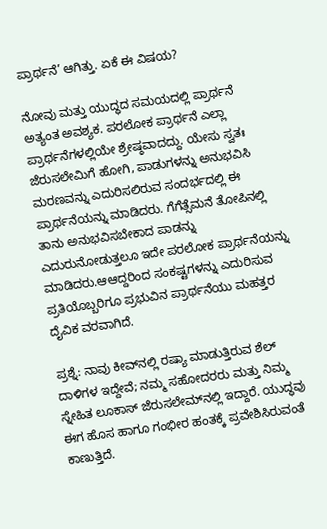ಪ್ರಾರ್ಥನೆ’ ಆಗಿತ್ತು. ಏಕೆ ಈ ವಿಷಯ?

ನೋವು ಮತ್ತು ಯುದ್ಧದ ಸಮಯದಲ್ಲಿ ಪ್ರಾರ್ಥನೆ ಅತ್ಯಂತ ಅವಶ್ಯಕ. ಪರಲೋಕ ಪ್ರಾರ್ಥನೆ ಎಲ್ಲಾ ಪ್ರಾರ್ಥನೆಗಳಲ್ಲಿಯೇ ಶ್ರೇಷ್ಠವಾದದ್ದು. ಯೇಸು ಸ್ವತಃ ಜೆರುಸಲೇಮಿಗೆ ಹೋಗಿ, ಪಾಡುಗಳನ್ನು ಅನುಭವಿಸಿ ಮರಣವನ್ನು ಎದುರಿಸಲಿರುವ ಸಂದರ್ಭದಲ್ಲಿ ಈ ಪ್ರಾರ್ಥನೆಯನ್ನು ಮಾಡಿದರು. ಗೆಗೆತ್ಸೆಮನೆ ತೋಪಿನಲ್ಲಿ ತಾನು ಅನುಭವಿಸಬೇಕಾದ ಪಾಡನ್ನು ಎದುರುನೋಡುತ್ತಲೂ ಇದೇ ಪರಲೋಕ ಪ್ರಾರ್ಥನೆಯನ್ನು ಮಾಡಿದರು.ಆಆದ್ದರಿಂದ ಸಂಕಷ್ಟಗಳನ್ನು ಎದುರಿಸುವ ಪ್ರತಿಯೊಬ್ಬರಿಗೂ ಪ್ರಭುವಿನ ಪ್ರಾರ್ಥನೆಯು ಮಹತ್ತರ ದೈವಿಕ ವರವಾಗಿದೆ.

ಪ್ರಶ್ನೆ: ನಾವು ಕೀವ್‌ನಲ್ಲಿ ರಷ್ಯಾ ಮಾಡುತ್ತಿರುವ ಶೆಲ್ ದಾಳಿಗಳ ಇದ್ದೇವೆ; ನಮ್ಮ ಸಹೋದರರು ಮತ್ತು ನಿಮ್ಮ ಸ್ನೇಹಿತ ಲೂಕಾಸ್ ಜೆರುಸಲೇಮ್‌ನಲ್ಲಿ ಇದ್ದಾರೆ. ಯುದ್ಧವು ಈಗ ಹೊಸ ಹಾಗೂ ಗಂಭೀರ ಹಂತಕ್ಕೆ ಪ್ರವೇಶಿಸಿರುವಂತೆ ಕಾಣುತ್ತಿದೆ.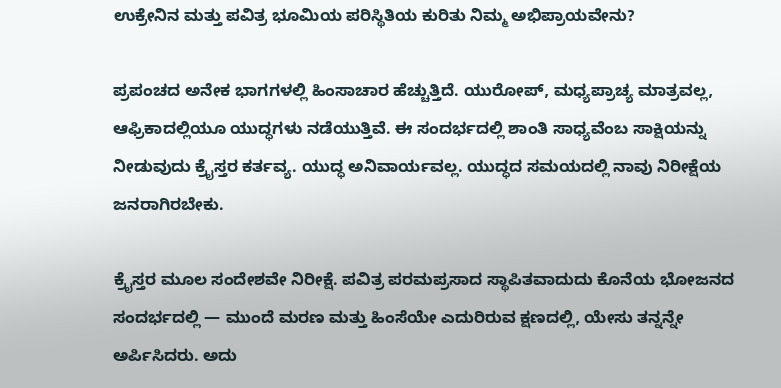ಉಕ್ರೇನಿನ ಮತ್ತು ಪವಿತ್ರ ಭೂಮಿಯ ಪರಿಸ್ಥಿತಿಯ ಕುರಿತು ನಿಮ್ಮ ಅಭಿಪ್ರಾಯವೇನು?

ಪ್ರಪಂಚದ ಅನೇಕ ಭಾಗಗಳಲ್ಲಿ ಹಿಂಸಾಚಾರ ಹೆಚ್ಚುತ್ತಿದೆ. ಯುರೋಪ್, ಮಧ್ಯಪ್ರಾಚ್ಯ ಮಾತ್ರವಲ್ಲ, ಆಫ್ರಿಕಾದಲ್ಲಿಯೂ ಯುದ್ಧಗಳು ನಡೆಯುತ್ತಿವೆ. ಈ ಸಂದರ್ಭದಲ್ಲಿ ಶಾಂತಿ ಸಾಧ್ಯವೆಂಬ ಸಾಕ್ಷಿಯನ್ನು ನೀಡುವುದು ಕ್ರೈಸ್ತರ ಕರ್ತವ್ಯ. ಯುದ್ಧ ಅನಿವಾರ್ಯವಲ್ಲ. ಯುದ್ಧದ ಸಮಯದಲ್ಲಿ ನಾವು ನಿರೀಕ್ಷೆಯ ಜನರಾಗಿರಬೇಕು.

ಕ್ರೈಸ್ತರ ಮೂಲ ಸಂದೇಶವೇ ನಿರೀಕ್ಷೆ. ಪವಿತ್ರ ಪರಮಪ್ರಸಾದ ಸ್ಥಾಪಿತವಾದುದು ಕೊನೆಯ ಭೋಜನದ ಸಂದರ್ಭದಲ್ಲಿ — ಮುಂದೆ ಮರಣ ಮತ್ತು ಹಿಂಸೆಯೇ ಎದುರಿರುವ ಕ್ಷಣದಲ್ಲಿ, ಯೇಸು ತನ್ನನ್ನೇ ಅರ್ಪಿಸಿದರು. ಅದು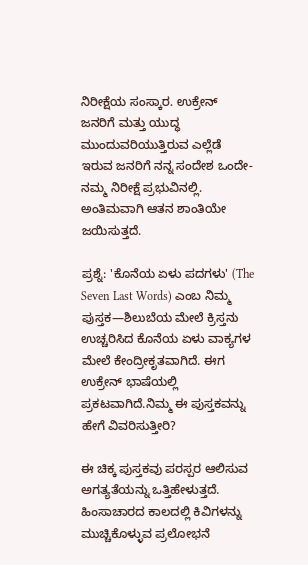ನಿರೀಕ್ಷೆಯ ಸಂಸ್ಕಾರ. ಉಕ್ರೇನ್ ಜನರಿಗೆ ಮತ್ತು ಯುದ್ಧ ಮುಂದುವರಿಯುತ್ತಿರುವ ಎಲ್ಲೆಡೆ ಇರುವ ಜನರಿಗೆ ನನ್ನ ಸಂದೇಶ ಒಂದೇ- ನಮ್ಮ ನಿರೀಕ್ಷೆ ಪ್ರಭುವಿನಲ್ಲಿ. ಅಂತಿಮವಾಗಿ ಆತನ ಶಾಂತಿಯೇ ಜಯಿಸುತ್ತದೆ.

ಪ್ರಶ್ನೆ: 'ಕೊನೆಯ ಏಳು ಪದಗಳು' (The Seven Last Words) ಎಂಬ ನಿಮ್ಮ ಪುಸ್ತಕ—ಶಿಲುಬೆಯ ಮೇಲೆ ಕ್ರಿಸ್ತನು ಉಚ್ಚರಿಸಿದ ಕೊನೆಯ ಏಳು ವಾಕ್ಯಗಳ ಮೇಲೆ ಕೇಂದ್ರೀಕೃತವಾಗಿದೆ. ಈಗ ಉಕ್ರೇನ್ ಭಾಷೆಯಲ್ಲಿ ಪ್ರಕಟವಾಗಿದೆ.ನಿಮ್ಮ ಈ ಪುಸ್ತಕವನ್ನು ಹೇಗೆ ವಿವರಿಸುತ್ತೀರಿ?

ಈ ಚಿಕ್ಕ ಪುಸ್ತಕವು ಪರಸ್ಪರ ಆಲಿಸುವ ಅಗತ್ಯತೆಯನ್ನು ಒತ್ತಿಹೇಳುತ್ತದೆ. ಹಿಂಸಾಚಾರದ ಕಾಲದಲ್ಲಿ ಕಿವಿಗಳನ್ನು ಮುಚ್ಚಿಕೊಳ್ಳುವ ಪ್ರಲೋಭನೆ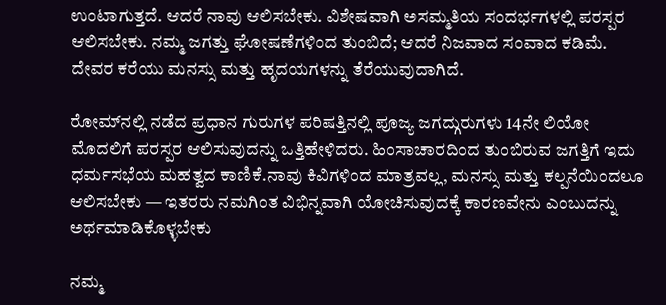ಉಂಟಾಗುತ್ತದೆ. ಆದರೆ ನಾವು ಆಲಿಸಬೇಕು. ವಿಶೇಷವಾಗಿ ಅಸಮ್ಮತಿಯ ಸಂದರ್ಭಗಳಲ್ಲಿ ಪರಸ್ಪರ ಆಲಿಸಬೇಕು. ನಮ್ಮ ಜಗತ್ತು ಘೋಷಣೆಗಳಿಂದ ತುಂಬಿದೆ; ಆದರೆ ನಿಜವಾದ ಸಂವಾದ ಕಡಿಮೆ. ದೇವರ ಕರೆಯು ಮನಸ್ಸು ಮತ್ತು ಹೃದಯಗಳನ್ನು ತೆರೆಯುವುದಾಗಿದೆ.

ರೋಮ್‌ನಲ್ಲಿ ನಡೆದ ಪ್ರಧಾನ ಗುರುಗಳ ಪರಿಷತ್ತಿನಲ್ಲಿ ಪೂಜ್ಯ ಜಗದ್ಗುರುಗಳು 14ನೇ ಲಿಯೋ ಮೊದಲಿಗೆ ಪರಸ್ಪರ ಆಲಿಸುವುದನ್ನು ಒತ್ತಿಹೇಳಿದರು. ಹಿಂಸಾಚಾರದಿಂದ ತುಂಬಿರುವ ಜಗತ್ತಿಗೆ ಇದು ಧರ್ಮಸಭೆಯ ಮಹತ್ವದ ಕಾಣಿಕೆ.ನಾವು ಕಿವಿಗಳಿಂದ ಮಾತ್ರವಲ್ಲ, ಮನಸ್ಸು ಮತ್ತು ಕಲ್ಪನೆಯಿಂದಲೂ ಆಲಿಸಬೇಕು — ಇತರರು ನಮಗಿಂತ ವಿಭಿನ್ನವಾಗಿ ಯೋಚಿಸುವುದಕ್ಕೆ ಕಾರಣವೇನು ಎಂಬುದನ್ನು ಅರ್ಥಮಾಡಿಕೊಳ್ಳಬೇಕು

ನಮ್ಮ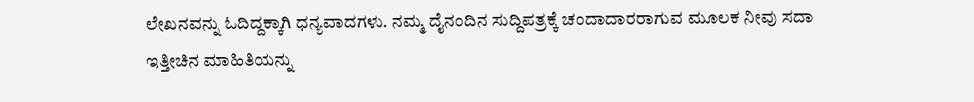ಲೇಖನವನ್ನು ಓದಿದ್ದಕ್ಕಾಗಿ ಧನ್ಯವಾದಗಳು. ನಮ್ಮ ದೈನಂದಿನ ಸುದ್ದಿಪತ್ರಕ್ಕೆ ಚಂದಾದಾರರಾಗುವ ಮೂಲಕ ನೀವು ಸದಾ ಇತ್ತೀಚಿನ ಮಾಹಿತಿಯನ್ನು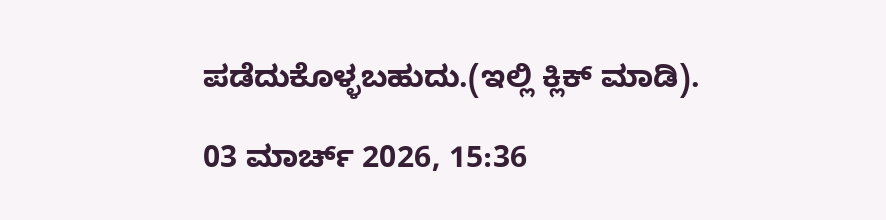ಪಡೆದುಕೊಳ್ಳಬಹುದು.(ಇಲ್ಲಿ ಕ್ಲಿಕ್ ಮಾಡಿ).

03 ಮಾರ್ಚ್ 2026, 15:36